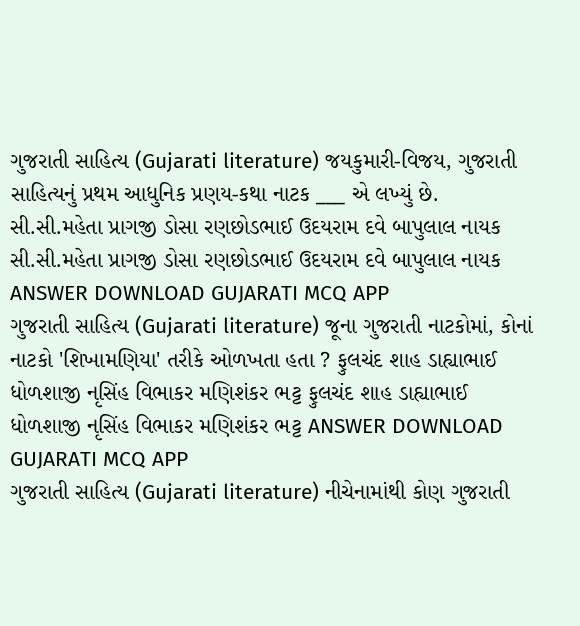ગુજરાતી સાહિત્ય (Gujarati literature) જયકુમારી-વિજય, ગુજરાતી સાહિત્યનું પ્રથમ આધુનિક પ્રણય-કથા નાટક ___ એ લખ્યું છે. સી.સી.મહેતા પ્રાગજી ડોસા રણછોડભાઈ ઉદયરામ દવે બાપુલાલ નાયક સી.સી.મહેતા પ્રાગજી ડોસા રણછોડભાઈ ઉદયરામ દવે બાપુલાલ નાયક ANSWER DOWNLOAD GUJARATI MCQ APP
ગુજરાતી સાહિત્ય (Gujarati literature) જૂના ગુજરાતી નાટકોમાં, કોનાં નાટકો 'શિખામણિયા' તરીકે ઓળખતા હતા ? ફુલચંદ શાહ ડાહ્યાભાઈ ધોળશાજી નૃસિંહ વિભાકર મણિશંકર ભટ્ટ ફુલચંદ શાહ ડાહ્યાભાઈ ધોળશાજી નૃસિંહ વિભાકર મણિશંકર ભટ્ટ ANSWER DOWNLOAD GUJARATI MCQ APP
ગુજરાતી સાહિત્ય (Gujarati literature) નીચેનામાંથી કોણ ગુજરાતી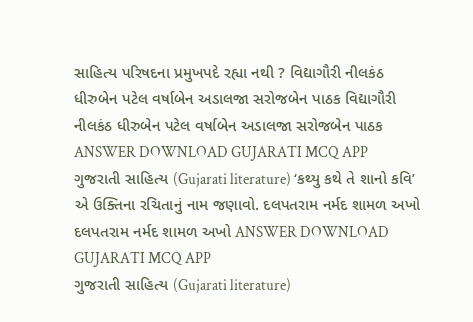સાહિત્ય પરિષદના પ્રમુખપદે રહ્યા નથી ? વિદ્યાગૌરી નીલકંઠ ધીરુબેન પટેલ વર્ષાબેન અડાલજા સરોજબેન પાઠક વિદ્યાગૌરી નીલકંઠ ધીરુબેન પટેલ વર્ષાબેન અડાલજા સરોજબેન પાઠક ANSWER DOWNLOAD GUJARATI MCQ APP
ગુજરાતી સાહિત્ય (Gujarati literature) ‘કથ્યુ કથે તે શાનો કવિ’ એ ઉક્તિના રચિતાનું નામ જણાવો. દલપતરામ નર્મદ શામળ અખો દલપતરામ નર્મદ શામળ અખો ANSWER DOWNLOAD GUJARATI MCQ APP
ગુજરાતી સાહિત્ય (Gujarati literature)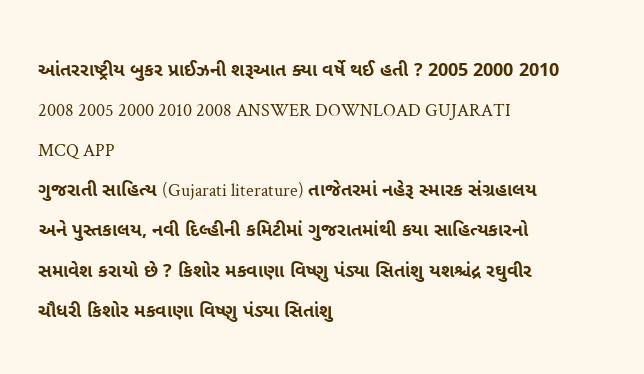આંતરરાષ્ટ્રીય બુકર પ્રાઈઝની શરૂઆત ક્યા વર્ષે થઈ હતી ? 2005 2000 2010 2008 2005 2000 2010 2008 ANSWER DOWNLOAD GUJARATI MCQ APP
ગુજરાતી સાહિત્ય (Gujarati literature) તાજેતરમાં નહેરૂ સ્મારક સંગ્રહાલય અને પુસ્તકાલય, નવી દિલ્હીની કમિટીમાં ગુજરાતમાંથી કયા સાહિત્યકારનો સમાવેશ કરાયો છે ? કિશોર મકવાણા વિષ્ણુ પંડ્યા સિતાંશુ યશશ્ચંદ્ર રઘુવીર ચૌધરી કિશોર મકવાણા વિષ્ણુ પંડ્યા સિતાંશુ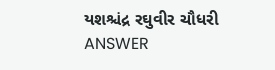યશશ્ચંદ્ર રઘુવીર ચૌધરી ANSWER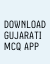DOWNLOAD GUJARATI MCQ APP